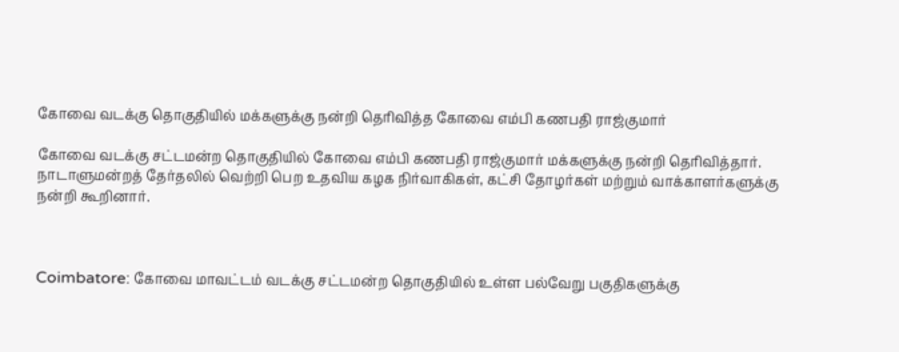கோவை வடக்கு தொகுதியில் மக்களுக்கு நன்றி தெரிவித்த கோவை எம்பி கணபதி ராஜ்குமார்

கோவை வடக்கு சட்டமன்ற தொகுதியில் கோவை எம்பி கணபதி ராஜ்குமார் மக்களுக்கு நன்றி தெரிவித்தார். நாடாளுமன்றத் தேர்தலில் வெற்றி பெற உதவிய கழக நிர்வாகிகள், கட்சி தோழர்கள் மற்றும் வாக்காளர்களுக்கு நன்றி கூறினார்.



Coimbatore: கோவை மாவட்டம் வடக்கு சட்டமன்ற தொகுதியில் உள்ள பல்வேறு பகுதிகளுக்கு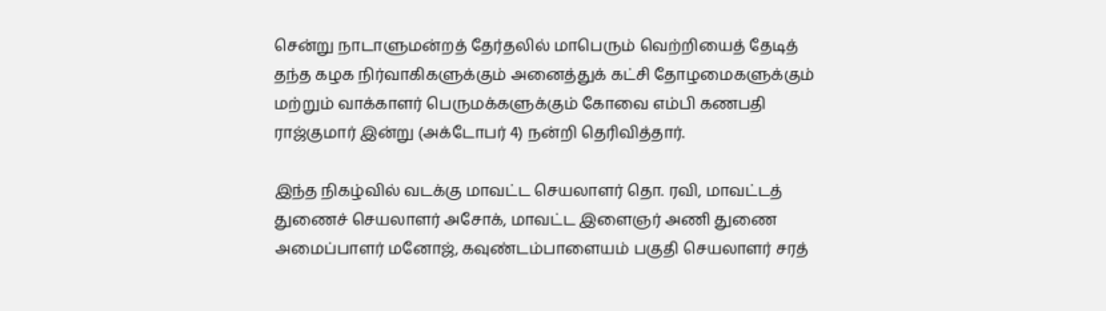சென்று நாடாளுமன்றத் தேர்தலில் மாபெரும் வெற்றியைத் தேடித் தந்த கழக நிர்வாகிகளுக்கும் அனைத்துக் கட்சி தோழமைகளுக்கும் மற்றும் வாக்காளர் பெருமக்களுக்கும் கோவை எம்பி கணபதி ராஜ்குமார் இன்று (அக்டோபர் 4) நன்றி தெரிவித்தார்.

இந்த நிகழ்வில் வடக்கு மாவட்ட செயலாளர் தொ. ரவி, மாவட்டத் துணைச் செயலாளர் அசோக், மாவட்ட இளைஞர் அணி துணை அமைப்பாளர் மனோஜ், கவுண்டம்பாளையம் பகுதி செயலாளர் சரத்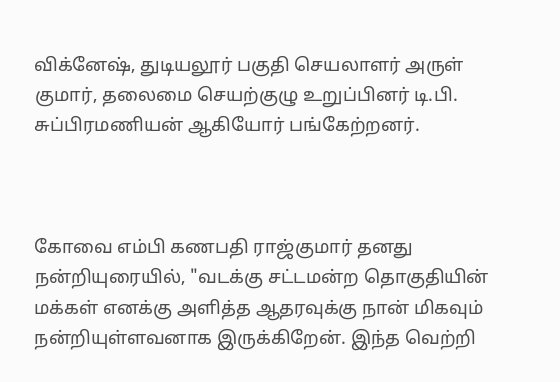விக்னேஷ், துடியலூர் பகுதி செயலாளர் அருள் குமார், தலைமை செயற்குழு உறுப்பினர் டி.பி. சுப்பிரமணியன் ஆகியோர் பங்கேற்றனர்.



கோவை எம்பி கணபதி ராஜ்குமார் தனது நன்றியுரையில், "வடக்கு சட்டமன்ற தொகுதியின் மக்கள் எனக்கு அளித்த ஆதரவுக்கு நான் மிகவும் நன்றியுள்ளவனாக இருக்கிறேன். இந்த வெற்றி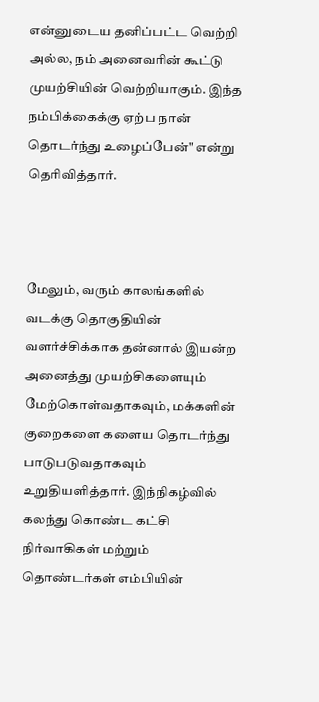என்னுடைய தனிப்பட்ட வெற்றி அல்ல, நம் அனைவரின் கூட்டு முயற்சியின் வெற்றியாகும். இந்த நம்பிக்கைக்கு ஏற்ப நான் தொடர்ந்து உழைப்பேன்" என்று தெரிவித்தார்.



மேலும், வரும் காலங்களில் வடக்கு தொகுதியின் வளர்ச்சிக்காக தன்னால் இயன்ற அனைத்து முயற்சிகளையும் மேற்கொள்வதாகவும், மக்களின் குறைகளை களைய தொடர்ந்து பாடுபடுவதாகவும் உறுதியளித்தார். இந்நிகழ்வில் கலந்து கொண்ட கட்சி நிர்வாகிகள் மற்றும் தொண்டர்கள் எம்பியின்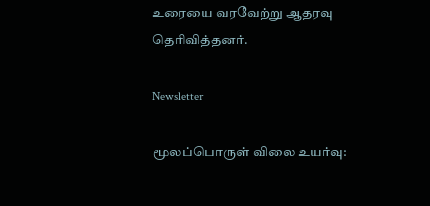உரையை வரவேற்று ஆதரவு தெரிவித்தனர்.

Newsletter

மூலப்பொருள் விலை உயர்வு: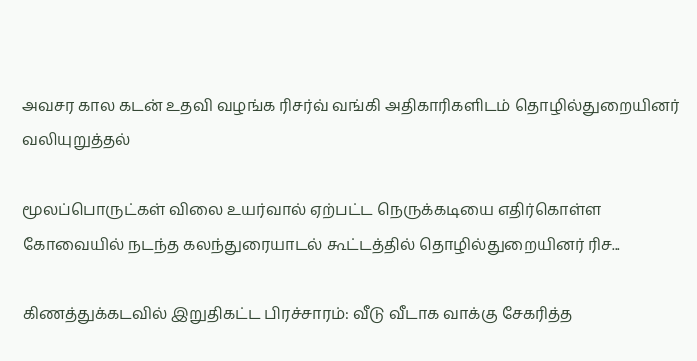அவசர கால கடன் உதவி வழங்க ரிசர்வ் வங்கி அதிகாரிகளிடம் தொழில்துறையினர் வலியுறுத்தல்

மூலப்பொருட்கள் விலை உயர்வால் ஏற்பட்ட நெருக்கடியை எதிர்கொள்ள கோவையில் நடந்த கலந்துரையாடல் கூட்டத்தில் தொழில்துறையினர் ரிச...

கிணத்துக்கடவில் இறுதிகட்ட பிரச்சாரம்: வீடு வீடாக வாக்கு சேகரித்த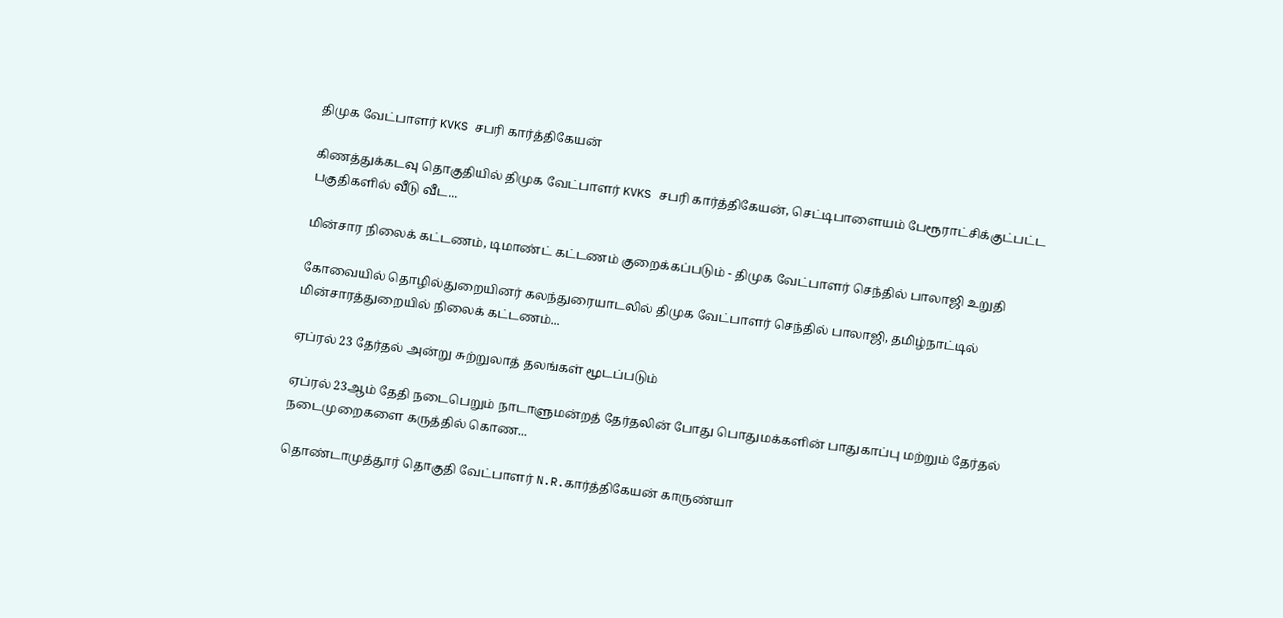திமுக வேட்பாளர் KVKS சபரி கார்த்திகேயன்

கிணத்துக்கடவு தொகுதியில் திமுக வேட்பாளர் KVKS சபரி கார்த்திகேயன், செட்டிபாளையம் பேரூராட்சிக்குட்பட்ட பகுதிகளில் வீடு வீட...

மின்சார நிலைக் கட்டணம், டிமாண்ட் கட்டணம் குறைக்கப்படும் - திமுக வேட்பாளர் செந்தில் பாலாஜி உறுதி

கோவையில் தொழில்துறையினர் கலந்துரையாடலில் திமுக வேட்பாளர் செந்தில் பாலாஜி, தமிழ்நாட்டில் மின்சாரத்துறையில் நிலைக் கட்டணம்...

ஏப்ரல் 23 தேர்தல் அன்று சுற்றுலாத் தலங்கள் மூடப்படும்

ஏப்ரல் 23ஆம் தேதி நடைபெறும் நாடாளுமன்றத் தேர்தலின் போது பொதுமக்களின் பாதுகாப்பு மற்றும் தேர்தல் நடைமுறைகளை கருத்தில் கொண...

தொண்டாமுத்தூர் தொகுதி வேட்பாளர் N.R.கார்த்திகேயன் காருண்யா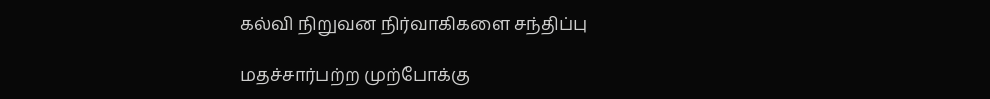கல்வி நிறுவன நிர்வாகிகளை சந்திப்பு

மதச்சார்பற்ற முற்போக்கு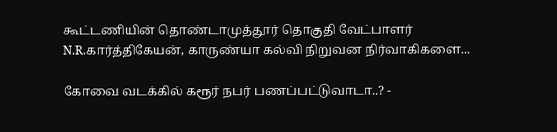கூட்டணியின் தொண்டாமுத்தூர் தொகுதி வேட்பாளர் N.R.கார்த்திகேயன், காருண்யா கல்வி நிறுவன நிர்வாகிகளை...

கோவை வடக்கில் கரூர் நபர் பணப்பட்டுவாடா..? -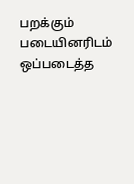பறக்கும் படையினரிடம் ஒப்படைத்த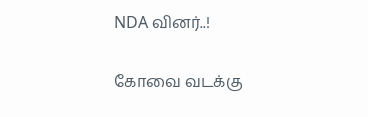NDA வினர்..!

கோவை வடக்கு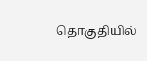தொகுதியில்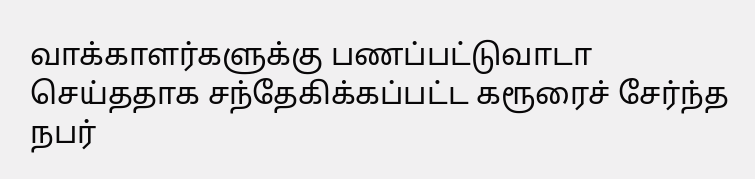வாக்காளர்களுக்கு பணப்பட்டுவாடா செய்ததாக சந்தேகிக்கப்பட்ட கரூரைச் சேர்ந்த நபர்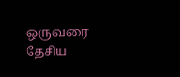ஒருவரை தேசிய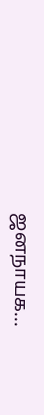ஜனநாயக...